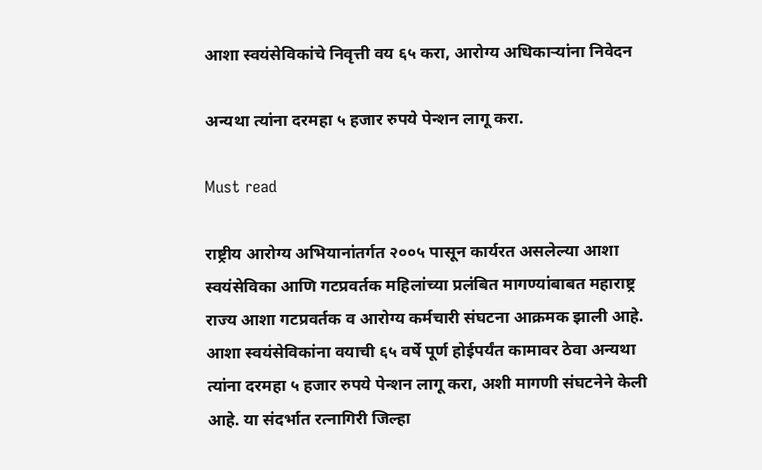आशा स्वयंसेविकांचे निवृत्ती वय ६५ करा, आरोग्य अधिकाऱ्यांना निवेदन

अन्यथा त्यांना दरमहा ५ हजार रुपये पेन्शन लागू करा.

Must read

राष्ट्रीय आरोग्य अभियानांतर्गत २००५ पासून कार्यरत असलेल्या आशा स्वयंसेविका आणि गटप्रवर्तक महिलांच्या प्रलंबित मागण्यांबाबत महाराष्ट्र राज्य आशा गटप्रवर्तक व आरोग्य कर्मचारी संघटना आक्रमक झाली आहे. आशा स्वयंसेविकांना वयाची ६५ वर्षे पूर्ण होईपर्यंत कामावर ठेवा अन्यथा त्यांना दरमहा ५ हजार रुपये पेन्शन लागू करा, अशी मागणी संघटनेने केली आहे. या संदर्भात रत्नागिरी जिल्हा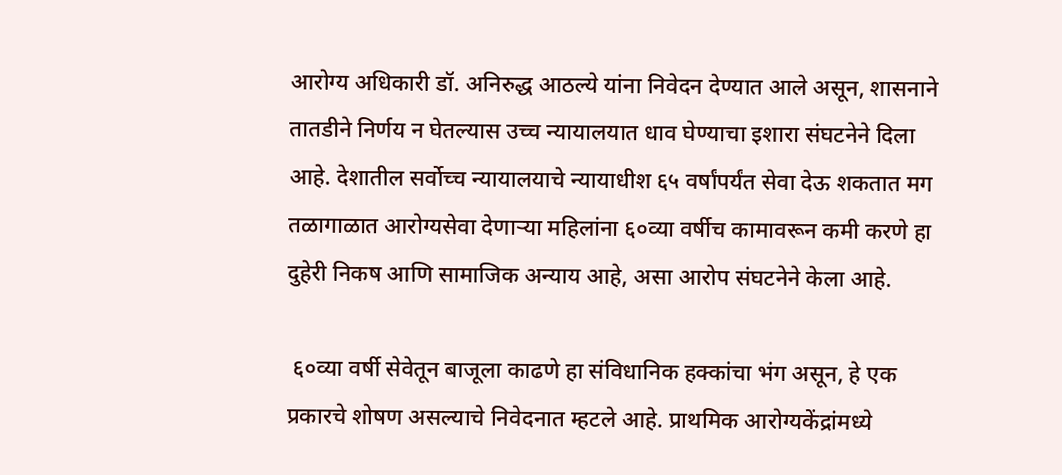आरोग्य अधिकारी डॉ. अनिरुद्ध आठल्ये यांना निवेदन देण्यात आले असून, शासनाने तातडीने निर्णय न घेतल्यास उच्च न्यायालयात धाव घेण्याचा इशारा संघटनेने दिला आहे. देशातील सर्वोच्च न्यायालयाचे न्यायाधीश ६५ वर्षांपर्यंत सेवा देऊ शकतात मग तळागाळात आरोग्यसेवा देणाऱ्या महिलांना ६०व्या वर्षीच कामावरून कमी करणे हा दुहेरी निकष आणि सामाजिक अन्याय आहे, असा आरोप संघटनेने केला आहे.

 ६०व्या वर्षी सेवेतून बाजूला काढणे हा संविधानिक हक्कांचा भंग असून, हे एक प्रकारचे शोषण असल्याचे निवेदनात म्हटले आहे. प्राथमिक आरोग्यकेंद्रांमध्ये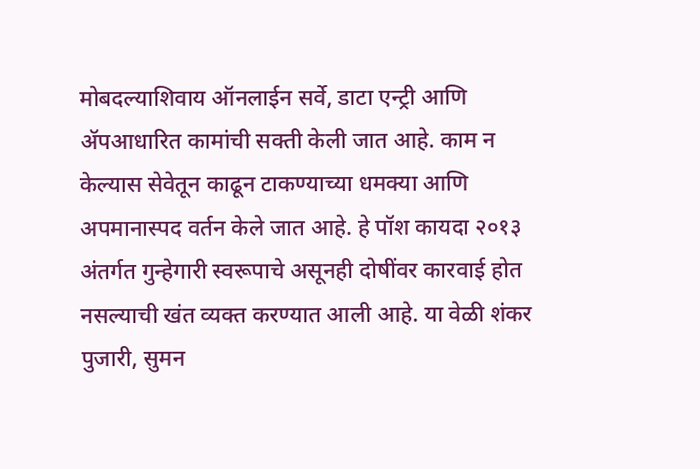मोबदल्याशिवाय ऑनलाईन सर्वे, डाटा एन्ट्री आणि ॲपआधारित कामांची सक्ती केली जात आहे. काम न केल्यास सेवेतून काढून टाकण्याच्या धमक्या आणि अपमानास्पद वर्तन केले जात आहे. हे पॉश कायदा २०१३ अंतर्गत गुन्हेगारी स्वरूपाचे असूनही दोषींवर कारवाई होत नसल्याची खंत व्यक्त करण्यात आली आहे. या वेळी शंकर पुजारी, सुमन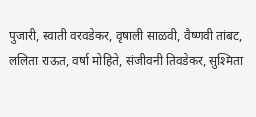पुजारी, स्वाती वरवडेकर, वृषाली साळवी, वैष्णवी तांबट, ललिता राऊत, वर्षा मोहिते, संजीवनी तिवडेकर, सुश्मिता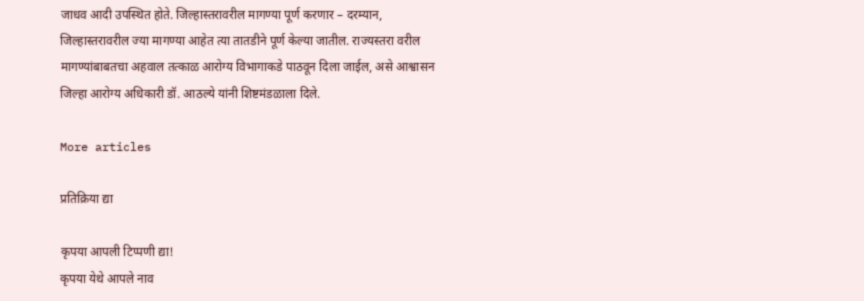जाधव आदी उपस्थित होते. जिल्हास्तरावरील मागण्या पूर्ण करणार – दरम्यान, जिल्हास्तरावरील ज्या मागण्या आहेत त्या तातडीने पूर्ण केल्या जातील. राज्यस्तरा वरील मागण्यांबाबतचा अहवाल तत्काळ आरोग्य विभागाकडे पाठवून दिला जाईल, असे आश्वासन जिल्हा आरोग्य अधिकारी डॉ. आठल्ये यांनी शिष्टमंडळाला दिले.

More articles

प्रतिक्रिया द्या

कृपया आपली टिप्पणी द्या!
कृपया येथे आपले नाव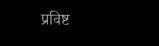प्रविष्ट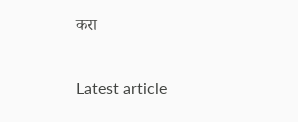करा

Latest article